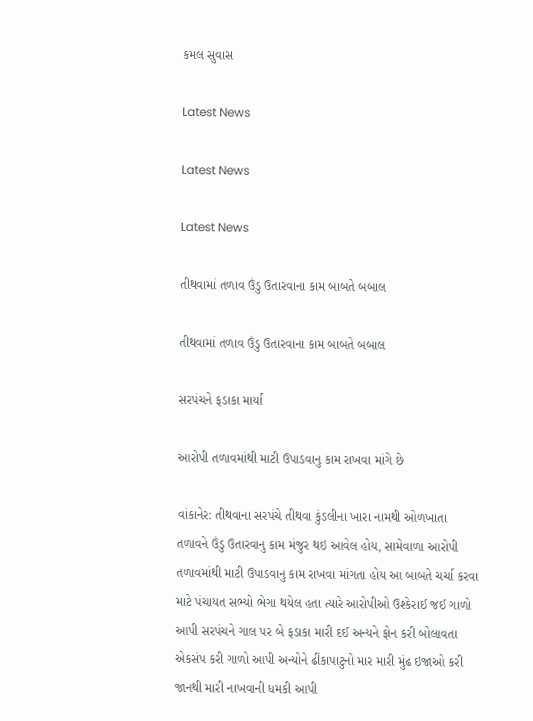કમલ સુવાસ

Latest News

Latest News

Latest News

તીથવામાં તળાવ ઉંડુ ઉતારવાના કામ બાબતે બબાલ

તીથવામાં તળાવ ઉંડુ ઉતારવાના કામ બાબતે બબાલ

સરપંચને ફડાકા માર્યા

આરોપી તળાવમાંથી માટી ઉપાડવાનુ કામ રાખવા માંગે છે

વાંકાનેર: તીથવાના સરપંચે તીથવા કુંડલીના ખારા નામથી ઓળખાતા તળાવને ઉંડુ ઉતારવાનુ કામ મંજુર થઇ આવેલ હોય, સામેવાળા આરોપી તળાવમાંથી માટી ઉપાડવાનુ કામ રાખવા માંગતા હોય આ બાબતે ચર્ચા કરવા માટે પંચાયત સભ્યો ભેગા થયેલ હતા ત્યારે આરોપીઓ ઉશ્કેરાઈ જઈ ગાળો આપી સરપંચને ગાલ પર બે ફડાકા મારી દઈ અન્યને ફોન કરી બોલાવતા એકસંપ કરી ગાળો આપી અન્યોને ઢીંકાપાટુનો માર મારી મુંઢ ઇજાઓ કરી જાનથી મારી નાખવાની ધમકી આપી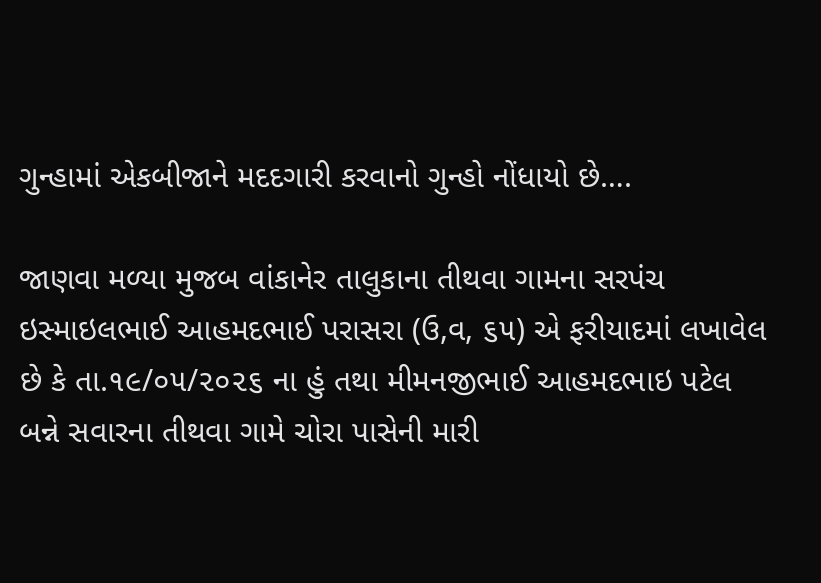ગુન્હામાં એકબીજાને મદદગારી કરવાનો ગુન્હો નોંધાયો છે….

જાણવા મળ્યા મુજબ વાંકાનેર તાલુકાના તીથવા ગામના સરપંચ ઇસ્માઇલભાઈ આહમદભાઈ પરાસરા (ઉ,વ, ૬૫) એ ફરીયાદમાં લખાવેલ છે કે તા.૧૯/૦૫/૨૦૨૬ ના હું તથા મીમનજીભાઈ આહમદભાઇ પટેલ બન્ને સવારના તીથવા ગામે ચોરા પાસેની મારી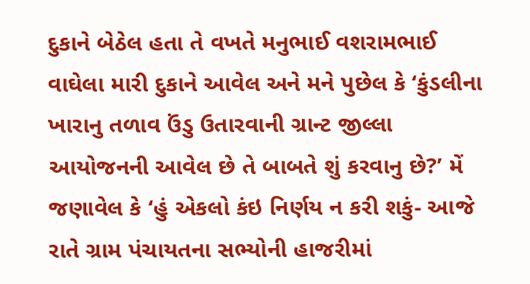દુકાને બેઠેલ હતા તે વખતે મનુભાઈ વશરામભાઈ વાઘેલા મારી દુકાને આવેલ અને મને પુછેલ કે ‘કુંડલીના ખારાનુ તળાવ ઉંડુ ઉતારવાની ગ્રાન્ટ જીલ્લા આયોજનની આવેલ છે તે બાબતે શું કરવાનુ છે?’ મેં જણાવેલ કે ‘હું એકલો કંઇ નિર્ણય ન કરી શકું- આજે રાતે ગ્રામ પંચાયતના સભ્યોની હાજરીમાં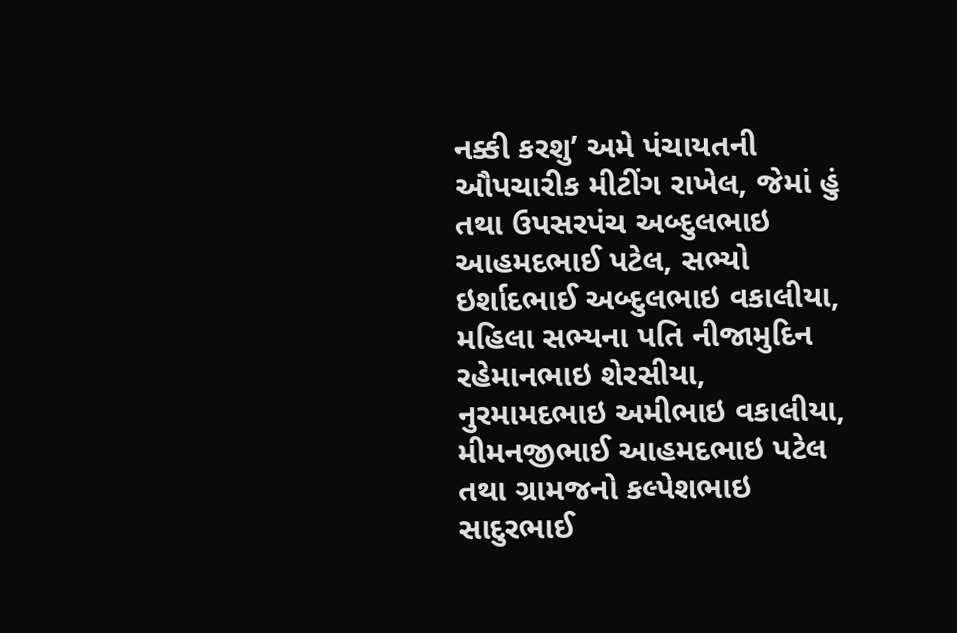નક્કી કરશુ’ અમે પંચાયતની ઔપચારીક મીટીંગ રાખેલ, જેમાં હું તથા ઉપસરપંચ અબ્દુલભાઇ આહમદભાઈ પટેલ, સભ્યો ઇર્શાદભાઈ અબ્દુલભાઇ વકાલીયા, મહિલા સભ્યના પતિ નીજામુદિન રહેમાનભાઇ શેરસીયા, નુરમામદભાઇ અમીભાઇ વકાલીયા, મીમનજીભાઈ આહમદભાઇ પટેલ તથા ગ્રામજનો કલ્પેશભાઇ સાદુરભાઈ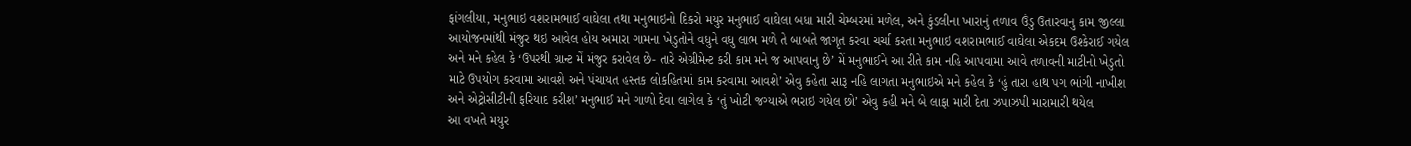ફાંગલીયા, મનુભાઇ વશરામભાઈ વાઘેલા તથા મનુભાઇનો દિકરો મયુર મનુભાઈ વાઘેલા બધા મારી ચેમ્બરમાં મળેલ, અને કુંડલીના ખારાનું તળાવ ઉંડુ ઉતારવાનુ કામ જીલ્લા આયોજનમાંથી મંજુર થઇ આવેલ હોય અમારા ગામના ખેડુતોને વધુને વધુ લાભ મળે તે બાબતે જાગૃત કરવા ચર્ચા કરતા મનુભાઇ વશરામભાઈ વાઘેલા એકદમ ઉશ્કેરાઈ ગયેલ અને મને કહેલ કે ‘ઉપરથી ગ્રાન્ટ મેં મંજુર કરાવેલ છે- તારે એગ્રીમેન્ટ કરી કામ મને જ આપવાનુ છે’ મેં મનુભાઈને આ રીતે કામ નહિ આપવામા આવે તળાવની માટીનો ખેડુતો માટે ઉપયોગ કરવામા આવશે અને પંચાયત હસ્તક લોકહિતમાં કામ કરવામા આવશે’ એવુ કહેતા સારૂ નહિ લાગતા મનુભાઇએ મને કહેલ કે ‘હું તારા હાથ પગ ભાંગી નાખીશ અને એટ્રોસીટીની ફરિયાદ કરીશ’ મનુભાઈ મને ગાળો દેવા લાગેલ કે ‘તું ખોટી જગ્યાએ ભરાઇ ગયેલ છો’ એવુ કહી મને બે લાફા મારી દેતા ઝપાઝપી મારામારી થયેલ
આ વખતે મયુર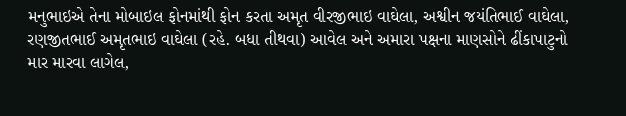મનુભાઇએ તેના મોબાઇલ ફોનમાંથી ફોન કરતા અમૃત વીરજીભાઇ વાઘેલા, અશ્વીન જયંતિભાઈ વાઘેલા, રણજીતભાઈ અમૃતભાઇ વાઘેલા (રહે. બધા તીથવા) આવેલ અને અમારા પક્ષના માણસોને ઢીંકાપાટુનો માર મારવા લાગેલ,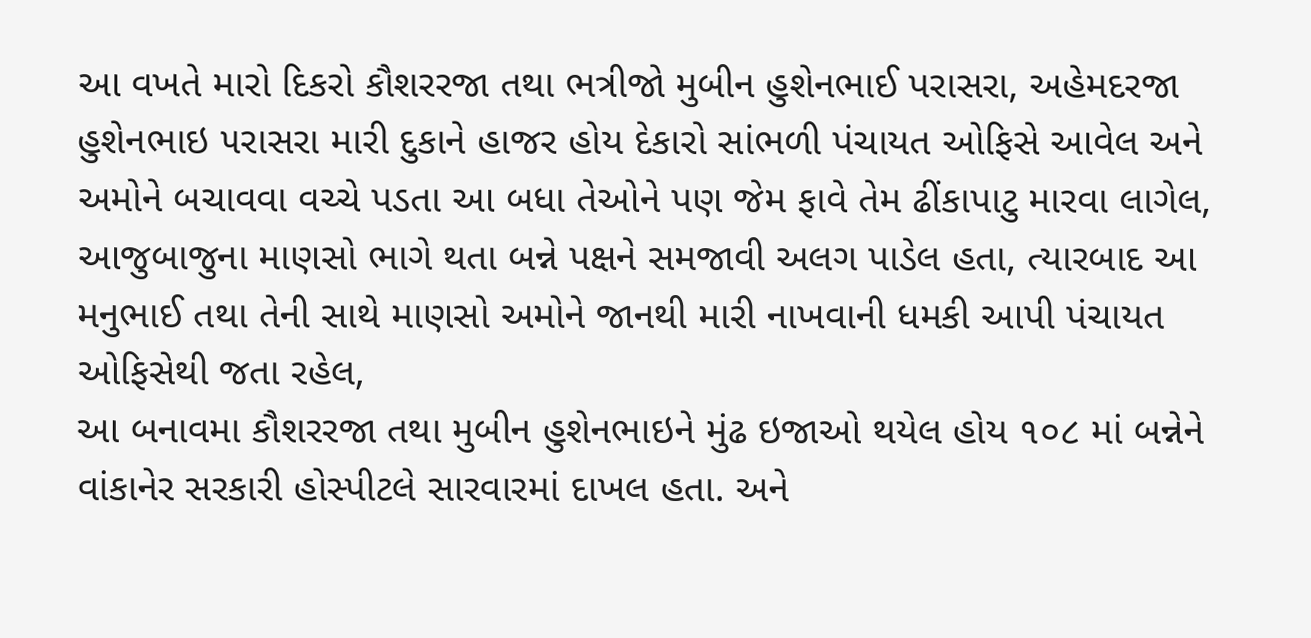આ વખતે મારો દિકરો કૌશરરજા તથા ભત્રીજો મુબીન હુશેનભાઈ પરાસરા, અહેમદરજા હુશેનભાઇ ૫રાસરા મારી દુકાને હાજર હોય દેકારો સાંભળી પંચાયત ઓફિસે આવેલ અને અમોને બચાવવા વચ્ચે પડતા આ બધા તેઓને પણ જેમ ફાવે તેમ ઢીંકાપાટુ મારવા લાગેલ, આજુબાજુના માણસો ભાગે થતા બન્ને પક્ષને સમજાવી અલગ પાડેલ હતા, ત્યારબાદ આ મનુભાઈ તથા તેની સાથે માણસો અમોને જાનથી મારી નાખવાની ધમકી આપી પંચાયત ઓફિસેથી જતા રહેલ,
આ બનાવમા કૌશરરજા તથા મુબીન હુશેનભાઇને મુંઢ ઇજાઓ થયેલ હોય ૧૦૮ માં બન્નેને વાંકાનેર સરકારી હોસ્પીટલે સારવારમાં દાખલ હતા. અને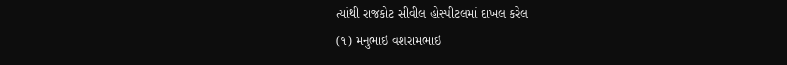ત્યાંથી રાજકોટ સીવીલ હોસ્પીટલમાં દાખલ કરેલ
(૧) મનુભાઇ વશરામભાઇ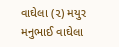વાઘેલા (૨) મયુર મનુભાઈ વાઘેલા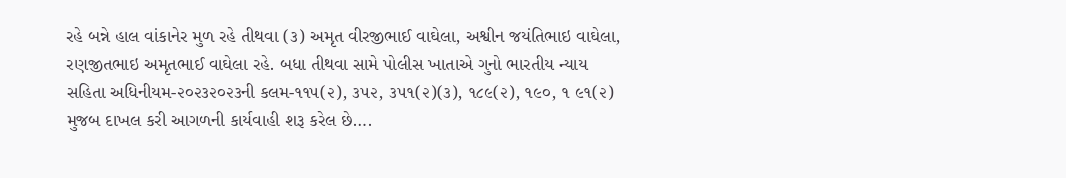રહે બન્ને હાલ વાંકાનેર મુળ રહે તીથવા (૩) અમૃત વીરજીભાઈ વાઘેલા, અશ્વીન જયંતિભાઇ વાઘેલા, રણજીતભાઇ અમૃતભાઈ વાઘેલા રહે. બધા તીથવા સામે પોલીસ ખાતાએ ગુનો ભારતીય ન્યાય સહિતા અધિનીયમ-૨૦૨૩૨૦૨૩ની કલમ-૧૧૫(૨), ૩૫૨, ૩૫૧(૨)(૩), ૧૮૯(૨), ૧૯૦, ૧ ૯૧(૨) મુજબ દાખલ કરી આગળની કાર્યવાહી શરૂ કરેલ છે….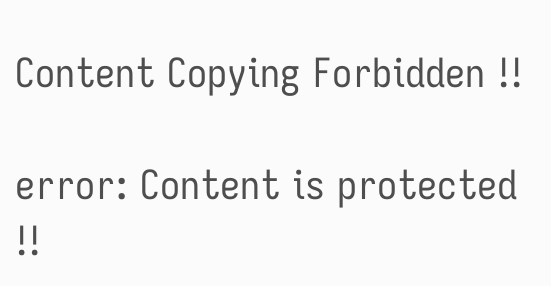Content Copying Forbidden !!

error: Content is protected !!